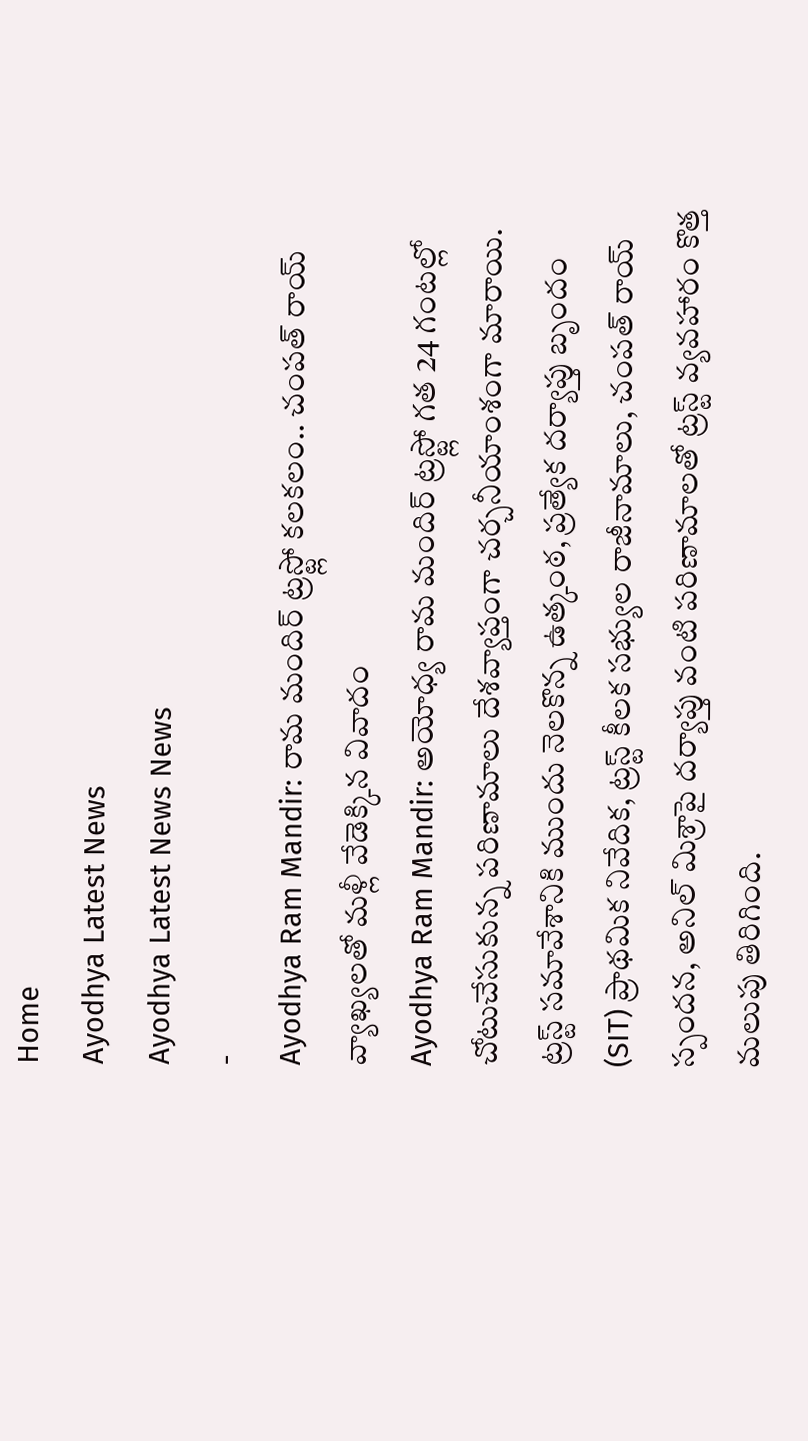Home
Ayodhya Latest News
Ayodhya Latest News News
-
Ayodhya Ram Mandir: రామ మందిర్ ట్రస్ట్లో కలకలం.. చంపత్ రాయ్ వ్యాఖ్యలతో మళ్లీ వేడెక్కిన వివాదం
Ayodhya Ram Mandir: అయోధ్య రామ మందిర్ ట్రస్ట్లో గత 24 గంటల్లో చోటుచేసుకున్న పరిణామాలు దేశవ్యాప్తంగా చర్చనీయాంశంగా మారాయి. ట్రస్ట్ సమావేశానికి ముందు నెలకొన్న ఉత్కంఠ, ప్రత్యేక దర్యాప్తు బృందం (SIT) ప్రాథమిక నివేదిక, ట్రస్ట్ కీలక సభ్యుల రాజీనామాలు, చంపత్ రాయ్ స్పందన, అనిల్ మిశ్రాపై దర్యాప్తు వంటి పరిణామాలతో ట్రస్ట్ వ్యవహారం కొత్త మలుపు తిరిగింది.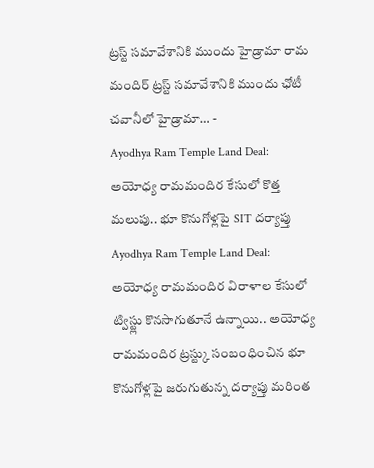ట్రస్ట్ సమావేశానికి ముందు హైడ్రామా రామ మందిర్ ట్రస్ట్ సమావేశానికి ముందు ఛోటీ చవానీలో హైడ్రామా… -
Ayodhya Ram Temple Land Deal: అయోధ్య రామమందిర కేసులో కొత్త మలుపు.. భూ కొనుగోళ్లపై SIT దర్యాప్తు
Ayodhya Ram Temple Land Deal: అయోధ్య రామమందిర విరాళాల కేసులో ట్విస్ట్లు కొనసాగుతూనే ఉన్నాయి.. అయోధ్య రామమందిర ట్రస్ట్కు సంబంధించిన భూ కొనుగోళ్లపై జరుగుతున్న దర్యాప్తు మరింత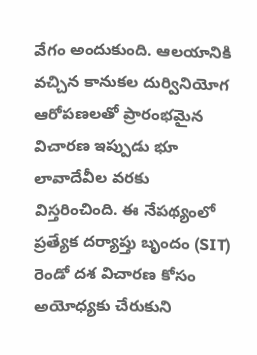వేగం అందుకుంది. ఆలయానికి వచ్చిన కానుకల దుర్వినియోగ ఆరోపణలతో ప్రారంభమైన విచారణ ఇప్పుడు భూ లావాదేవీల వరకు విస్తరించింది. ఈ నేపథ్యంలో ప్రత్యేక దర్యాప్తు బృందం (SIT) రెండో దశ విచారణ కోసం అయోధ్యకు చేరుకుని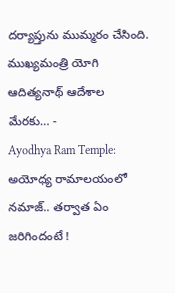దర్యాప్తును ముమ్మరం చేసింది. ముఖ్యమంత్రి యోగి ఆదిత్యనాథ్ ఆదేశాల మేరకు… -
Ayodhya Ram Temple: అయోధ్య రామాలయంలో నమాజ్.. తర్వాత ఏం జరిగిందంటే !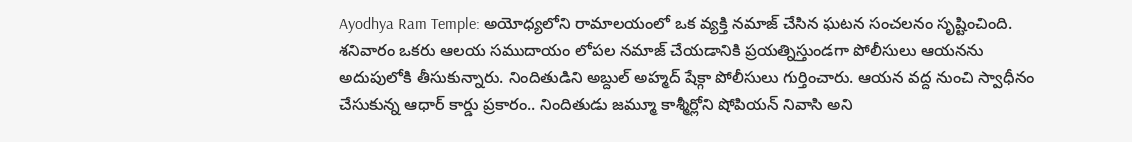Ayodhya Ram Temple: అయోధ్యలోని రామాలయంలో ఒక వ్యక్తి నమాజ్ చేసిన ఘటన సంచలనం సృష్టించింది. శనివారం ఒకరు ఆలయ సముదాయం లోపల నమాజ్ చేయడానికి ప్రయత్నిస్తుండగా పోలీసులు ఆయనను అదుపులోకి తీసుకున్నారు. నిందితుడిని అబ్దుల్ అహ్మద్ షేక్గా పోలీసులు గుర్తించారు. ఆయన వద్ద నుంచి స్వాధీనం చేసుకున్న ఆధార్ కార్డు ప్రకారం.. నిందితుడు జమ్మూ కాశ్మీర్లోని షోపియన్ నివాసి అని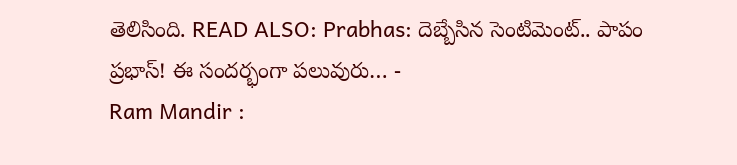తెలిసింది. READ ALSO: Prabhas: దెబ్బేసిన సెంటిమెంట్.. పాపం ప్రభాస్! ఈ సందర్భంగా పలువురు… -
Ram Mandir :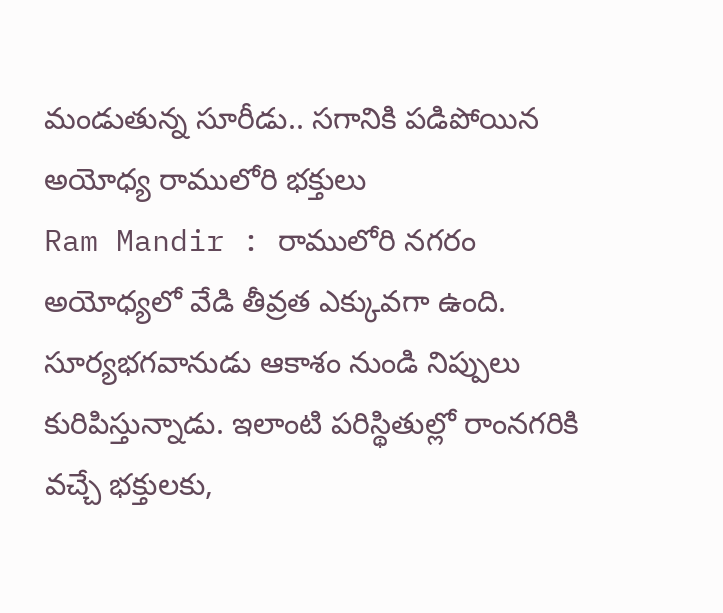మండుతున్న సూరీడు.. సగానికి పడిపోయిన అయోధ్య రాములోరి భక్తులు
Ram Mandir : రాములోరి నగరం అయోధ్యలో వేడి తీవ్రత ఎక్కువగా ఉంది. సూర్యభగవానుడు ఆకాశం నుండి నిప్పులు కురిపిస్తున్నాడు. ఇలాంటి పరిస్థితుల్లో రాంనగరికి వచ్చే భక్తులకు,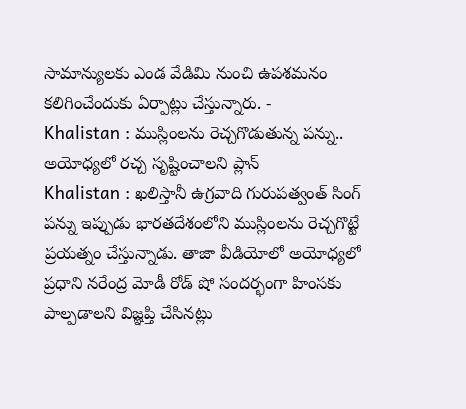సామాన్యులకు ఎండ వేడిమి నుంచి ఉపశమనం కలిగించేందుకు ఏర్పాట్లు చేస్తున్నారు. -
Khalistan : ముస్లింలను రెచ్చగొడుతున్న పన్ను.. అయోధ్యలో రచ్చ సృష్టించాలని ప్లాన్
Khalistan : ఖలిస్తానీ ఉగ్రవాది గురుపత్వంత్ సింగ్ పన్ను ఇప్పుడు భారతదేశంలోని ముస్లింలను రెచ్చగొట్టే ప్రయత్నం చేస్తున్నాడు. తాజా వీడియోలో అయోధ్యలో ప్రధాని నరేంద్ర మోడీ రోడ్ షో సందర్భంగా హింసకు పాల్పడాలని విజ్ఞప్తి చేసినట్లు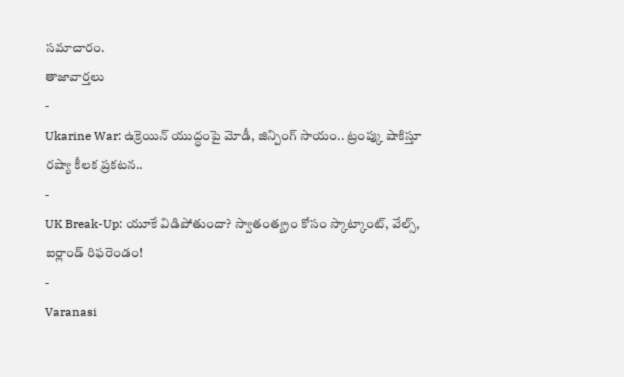సమాచారం.
తాజావార్తలు
-
Ukarine War: ఉక్రెయిన్ యుద్ధంపై మోడీ, జిన్పింగ్ సాయం.. ట్రంప్కు షాకిస్తూ రష్యా కీలక ప్రకటన..
-
UK Break-Up: యూకే విడిపోతుందా? స్వాతంత్య్రం కోసం స్కాట్కాంట్, వేల్స్, ఐర్లాండ్ రిఫరెండం!
-
Varanasi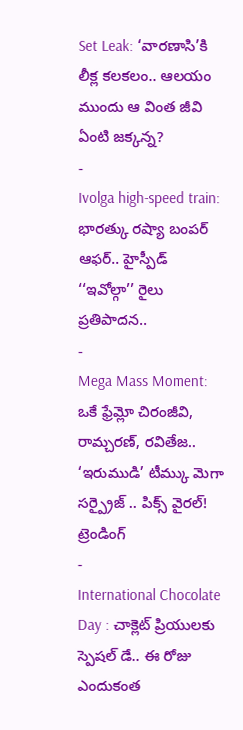Set Leak: ‘వారణాసి’కి లీక్ల కలకలం.. ఆలయం ముందు ఆ వింత జీవి ఏంటి జక్కన్న?
-
Ivolga high-speed train: భారత్కు రష్యా బంపర్ ఆఫర్.. హైస్పీడ్ ‘‘ఇవోల్గా’’ రైలు ప్రతిపాదన..
-
Mega Mass Moment: ఒకే ఫ్రేమ్లో చిరంజీవి, రామ్చరణ్, రవితేజ.. ‘ఇరుముడి’ టీమ్కు మెగా సర్ప్రైజ్ .. పిక్స్ వైరల్!
ట్రెండింగ్
-
International Chocolate Day : చాక్లెట్ ప్రియులకు స్పెషల్ డే.. ఈ రోజు ఎందుకంత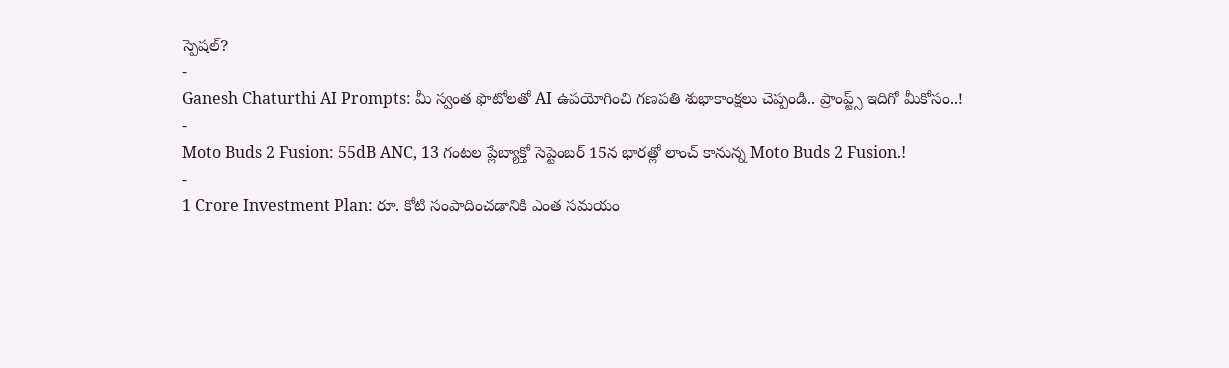స్పెషల్?
-
Ganesh Chaturthi AI Prompts: మీ స్వంత ఫొటోలతో AI ఉపయోగించి గణపతి శుభాకాంక్షలు చెప్పండి.. ప్రాంప్ట్స్ ఇదిగో మీకోసం..!
-
Moto Buds 2 Fusion: 55dB ANC, 13 గంటల ప్లేబ్యాక్తో సెప్టెంబర్ 15న భారత్లో లాంచ్ కానున్న Moto Buds 2 Fusion.!
-
1 Crore Investment Plan: రూ. కోటి సంపాదించడానికి ఎంత సమయం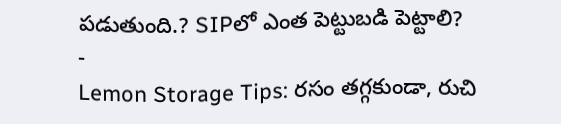పడుతుంది.? SIPలో ఎంత పెట్టుబడి పెట్టాలి?
-
Lemon Storage Tips: రసం తగ్గకుండా, రుచి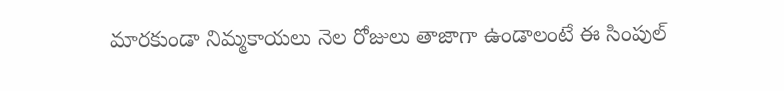మారకుండా నిమ్మకాయలు నెల రోజులు తాజాగా ఉండాలంటే ఈ సింపుల్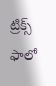ట్రిక్స్ ఫాలో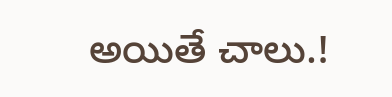అయితే చాలు.!